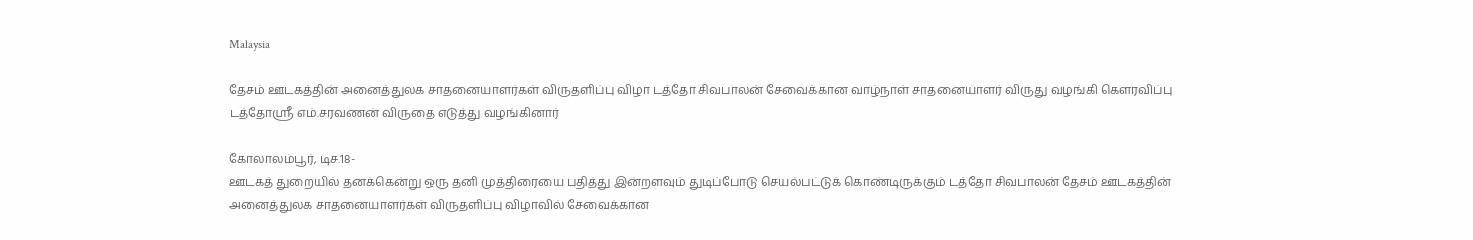Malaysia

தேசம் ஊடகத்தின் அனைத்துலக சாதனையாளர்கள் விருதளிப்பு விழா டத்தோ சிவபாலன் சேவைக்கான வாழ்நாள் சாதனையாளர் விருது வழங்கி கௌரவிப்பு டத்தோஸ்ரீ எம்.சரவணன் விருதை எடுத்து வழங்கினார்

கோலாலம்பூர், டிச.18-
ஊடகத் துறையில் தனக்கென்று ஒரு தனி முத்திரையை பதித்து இன்றளவும் துடிப்போடு செயல்பட்டுக் கொண்டிருக்கும் டத்தோ சிவபாலன் தேசம் ஊடகத்தின் அனைத்துலக சாதனையாளர்கள் விருதளிப்பு விழாவில் சேவைக்கான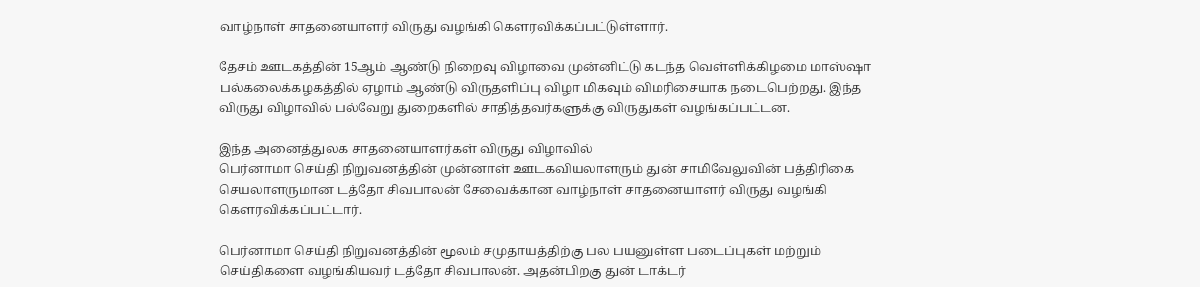வாழ்நாள் சாதனையாளர் விருது வழங்கி கௌரவிக்கப்பட்டுள்ளார்.

தேசம் ஊடகத்தின் 15ஆம் ஆண்டு நிறைவு விழாவை முன்னிட்டு கடந்த வெள்ளிக்கிழமை மாஸ்ஷா பல்கலைக்கழகத்தில் ஏழாம் ஆண்டு விருதளிப்பு விழா மிகவும் விமரிசையாக நடைபெற்றது. இந்த விருது விழாவில் பல்வேறு துறைகளில் சாதித்தவர்களுக்கு விருதுகள் வழங்கப்பட்டன.

இந்த அனைத்துலக சாதனையாளர்கள் விருது விழாவில்
பெர்னாமா செய்தி நிறுவனத்தின் முன்னாள் ஊடகவியலாளரும் துன் சாமிவேலுவின் பத்திரிகை செயலாளருமான டத்தோ சிவபாலன் சேவைக்கான வாழ்நாள் சாதனையாளர் விருது வழங்கி கௌரவிக்கப்பட்டார்.

பெர்னாமா செய்தி நிறுவனத்தின் மூலம் சமுதாயத்திற்கு பல பயனுள்ள படைப்புகள் மற்றும் செய்திகளை வழங்கியவர் டத்தோ சிவபாலன். அதன்பிறகு துன் டாக்டர்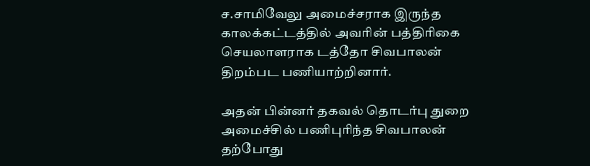ச.சாமிவேலு அமைச்சராக இருந்த காலக்கட்டத்தில் அவரின் பத்திரிகை செயலாளராக டத்தோ சிவபாலன் திறம்பட பணியாற்றினார்.

அதன் பின்னர் தகவல் தொடர்பு துறை அமைச்சில் பணிபுரிந்த சிவபாலன் தற்போது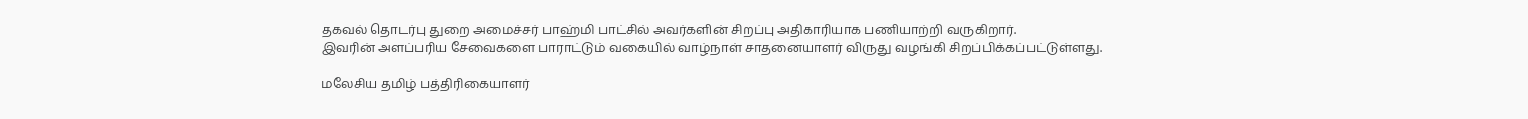தகவல் தொடர்பு துறை அமைச்சர் பாஹ்மி பாட்சில் அவர்களின் சிறப்பு அதிகாரியாக பணியாற்றி வருகிறார்.
இவரின் அளப்பரிய சேவைகளை பாராட்டும் வகையில் வாழ்நாள் சாதனையாளர் விருது வழங்கி சிறப்பிக்கப்பட்டுள்ளது.

மலேசிய தமிழ் பத்திரிகையாளர்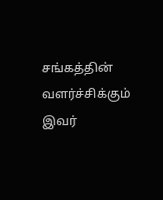சங்கத்தின் வளர்ச்சிக்கும் இவர்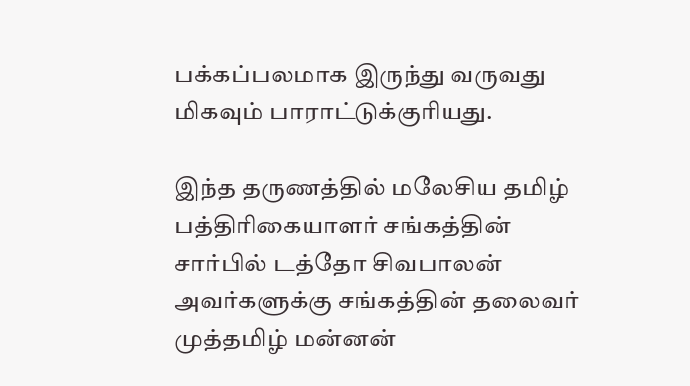பக்கப்பலமாக இருந்து வருவது மிகவும் பாராட்டுக்குரியது.

இந்த தருணத்தில் மலேசிய தமிழ் பத்திரிகையாளர் சங்கத்தின் சார்பில் டத்தோ சிவபாலன் அவர்களுக்கு சங்கத்தின் தலைவர் முத்தமிழ் மன்னன்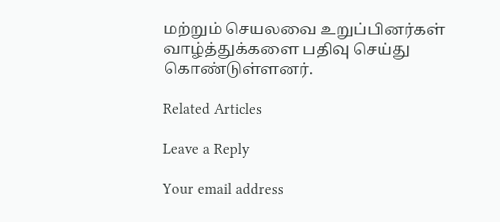மற்றும் செயலவை உறுப்பினர்கள் வாழ்த்துக்களை பதிவு செய்து கொண்டுள்ளனர்.

Related Articles

Leave a Reply

Your email address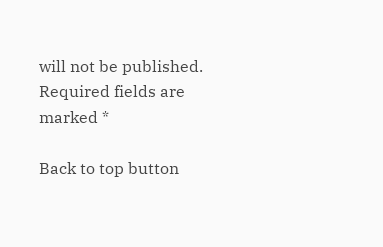will not be published. Required fields are marked *

Back to top button